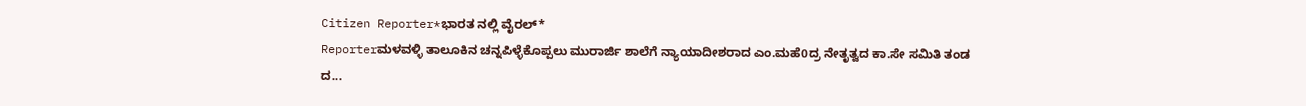Citizen Reporter*ಭಾರತ ನಲ್ಲಿ ವೈರಲ್*
Reporterಮಳವಳ್ಳಿ ತಾಲೂಕಿನ ಚನ್ನಪಿಳ್ಳೆಕೊಪ್ಪಲು ಮುರಾರ್ಜಿ ಶಾಲೆಗೆ ನ್ಯಾಯಾದೀಶರಾದ ಎಂ.ಮಹೆ0ದ್ರ ನೇತೃತ್ವದ ಕಾ.ಸೇ ಸಮಿತಿ ತಂಡ ದ...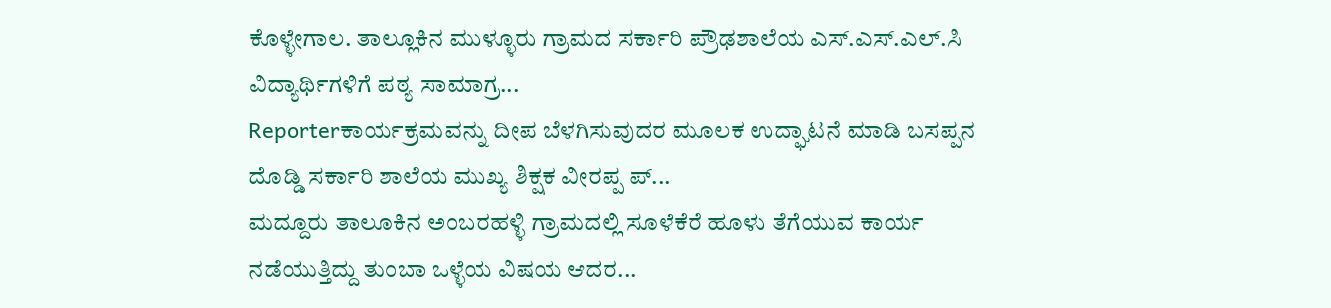ಕೊಳ್ಳೇಗಾಲ. ತಾಲ್ಲೂಕಿನ ಮುಳ್ಳೂರು ಗ್ರಾಮದ ಸರ್ಕಾರಿ ಪ್ರೌಢಶಾಲೆಯ ಎಸ್.ಎಸ್.ಎಲ್.ಸಿ ವಿದ್ಯಾರ್ಥಿಗಳಿಗೆ ಪಠ್ಯ ಸಾಮಾಗ್ರ...
Reporterಕಾರ್ಯಕ್ರಮವನ್ನು ದೀಪ ಬೆಳಗಿಸುವುದರ ಮೂಲಕ ಉದ್ಘಾಟನೆ ಮಾಡಿ ಬಸಪ್ಪನ ದೊಡ್ಡಿ ಸರ್ಕಾರಿ ಶಾಲೆಯ ಮುಖ್ಯ ಶಿಕ್ಷಕ ವೀರಪ್ಪ ಪ್...
ಮದ್ದೂರು ತಾಲೂಕಿನ ಅಂಬರಹಳ್ಳಿ ಗ್ರಾಮದಲ್ಲಿ ಸೂಳೆಕೆರೆ ಹೂಳು ತೆಗೆಯುವ ಕಾರ್ಯ ನಡೆಯುತ್ತಿದ್ದು ತುಂಬಾ ಒಳ್ಳೆಯ ವಿಷಯ ಆದರ...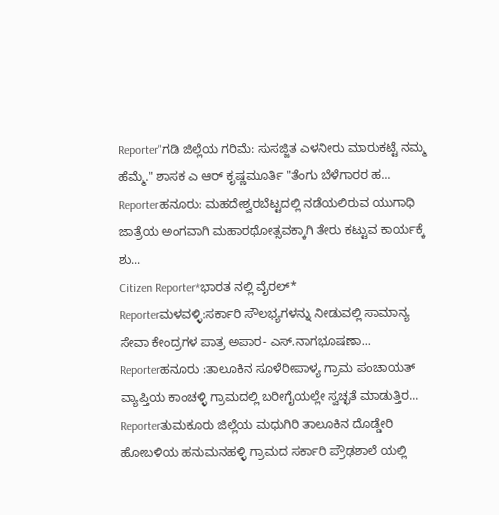Reporter"ಗಡಿ ಜಿಲ್ಲೆಯ ಗರಿಮೆ: ಸುಸಜ್ಜಿತ ಎಳನೀರು ಮಾರುಕಟ್ಟೆ ನಮ್ಮ ಹೆಮ್ಮೆ." ಶಾಸಕ ಎ ಆರ್ ಕೃಷ್ಣಮೂರ್ತಿ "ತೆಂಗು ಬೆಳೆಗಾರರ ಹ...
Reporterಹನೂರು: ಮಹದೇಶ್ವರಬೆಟ್ಟದಲ್ಲಿ ನಡೆಯಲಿರುವ ಯುಗಾಧಿ ಜಾತ್ರೆಯ ಅಂಗವಾಗಿ ಮಹಾರಥೋತ್ಸವಕ್ಕಾಗಿ ತೇರು ಕಟ್ಟುವ ಕಾರ್ಯಕ್ಕೆ ಶು...
Citizen Reporter*ಭಾರತ ನಲ್ಲಿ ವೈರಲ್*
Reporterಮಳವಳ್ಳಿ:ಸರ್ಕಾರಿ ಸೌಲಭ್ಯಗಳನ್ನು ನೀಡುವಲ್ಲಿ ಸಾಮಾನ್ಯ ಸೇವಾ ಕೇಂದ್ರಗಳ ಪಾತ್ರ ಅಪಾರ- ಎಸ್.ನಾಗಭೂಷಣಾ...
Reporterಹನೂರು :ತಾಲೂಕಿನ ಸೂಳೆರೀಪಾಳ್ಯ ಗ್ರಾಮ ಪಂಚಾಯತ್ ವ್ಯಾಪ್ತಿಯ ಕಾಂಚಳ್ಳಿ ಗ್ರಾಮದಲ್ಲಿ ಬರೀಗೈಯಲ್ಲೇ ಸ್ವಚ್ಛತೆ ಮಾಡುತ್ತಿರ...
Reporterತುಮಕೂರು ಜಿಲ್ಲೆಯ ಮಧುಗಿರಿ ತಾಲೂಕಿನ ದೊಡ್ಡೇರಿ ಹೋಬಳಿಯ ಹನುಮನಹಳ್ಳಿ ಗ್ರಾಮದ ಸರ್ಕಾರಿ ಪ್ರೌಢಶಾಲೆ ಯಲ್ಲಿ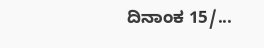ದಿನಾಂಕ 15/...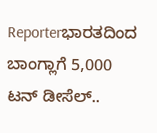Reporterಭಾರತದಿಂದ ಬಾಂಗ್ಲಾಗೆ 5,000 ಟನ್ ಡೀಸೆಲ್..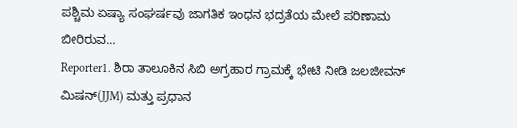ಪಶ್ಚಿಮ ಏಷ್ಯಾ ಸಂಘರ್ಷವು ಜಾಗತಿಕ ಇಂಧನ ಭದ್ರತೆಯ ಮೇಲೆ ಪರಿಣಾಮ ಬೀರಿರುವ...
Reporter1. ಶಿರಾ ತಾಲೂಕಿನ ಸಿಬಿ ಅಗ್ರಹಾರ ಗ್ರಾಮಕ್ಕೆ ಭೇಟಿ ನೀಡಿ ಜಲಜೀವನ್ ಮಿಷನ್(JJM) ಮತ್ತು ಪ್ರಧಾನ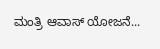ಮಂತ್ರಿ ಆವಾಸ್ ಯೋಜನೆ...